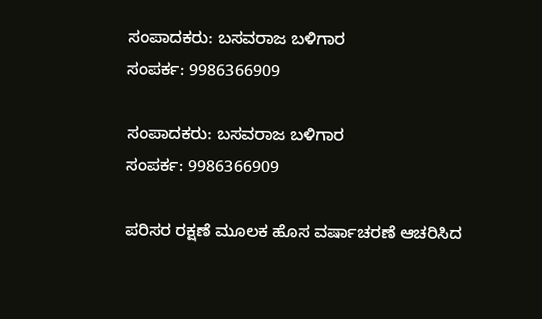ಸಂಪಾದಕರು: ಬಸವರಾಜ ಬಳಿಗಾರ
ಸಂಪರ್ಕ: 9986366909

ಸಂಪಾದಕರು: ಬಸವರಾಜ ಬಳಿಗಾರ
ಸಂಪರ್ಕ: 9986366909

ಪರಿಸರ ರಕ್ಷಣೆ ಮೂಲಕ ಹೊಸ ವರ್ಷಾಚರಣೆ ಆಚರಿಸಿದ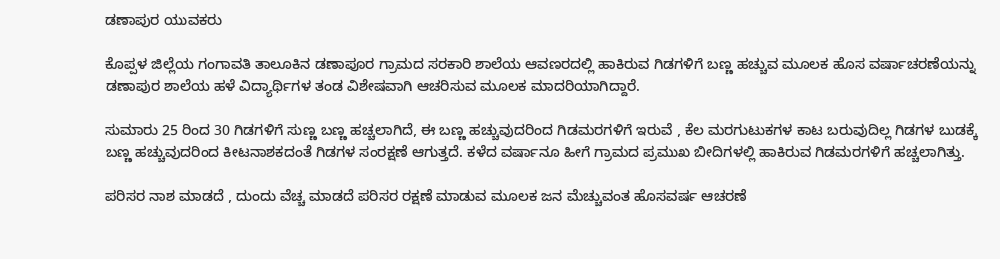ಡಣಾಪುರ ಯುವಕರು

ಕೊಪ್ಪಳ ಜಿಲ್ಲೆಯ ಗಂಗಾವತಿ ತಾಲೂಕಿನ ಡಣಾಪೂರ ಗ್ರಾಮದ ಸರಕಾರಿ ಶಾಲೆಯ ಆವಣರದಲ್ಲಿ ಹಾಕಿರುವ ಗಿಡಗಳಿಗೆ ಬಣ್ಣ ಹಚ್ಚುವ ಮೂಲಕ ಹೊಸ ವರ್ಷಾಚರಣೆಯನ್ನು ಡಣಾಪುರ ಶಾಲೆಯ ಹಳೆ ವಿದ್ಯಾರ್ಥಿಗಳ ತಂಡ ವಿಶೇಷವಾಗಿ ಆಚರಿಸುವ ಮೂಲಕ ಮಾದರಿಯಾಗಿದ್ದಾರೆ.

ಸುಮಾರು 25 ರಿಂದ 30 ಗಿಡಗಳಿಗೆ ಸುಣ್ಣ ಬಣ್ಣ ಹಚ್ಚಲಾಗಿದೆ, ಈ ಬಣ್ಣ ಹಚ್ಚುವುದರಿಂದ ಗಿಡಮರಗಳಿಗೆ ಇರುವೆ , ಕೆಲ ಮರಗುಟುಕಗಳ ಕಾಟ ಬರುವುದಿಲ್ಲ ಗಿಡಗಳ ಬುಡಕ್ಕೆ ಬಣ್ಣ ಹಚ್ಚುವುದರಿಂದ ಕೀಟನಾಶಕದಂತೆ ಗಿಡಗಳ ಸಂರಕ್ಷಣೆ ಆಗುತ್ತದೆ. ಕಳೆದ ವರ್ಷಾನೂ ಹೀಗೆ ಗ್ರಾಮದ ಪ್ರಮುಖ ಬೀದಿಗಳಲ್ಲಿ ಹಾಕಿರುವ ಗಿಡಮರಗಳಿಗೆ ಹಚ್ಚಲಾಗಿತ್ತು.

ಪರಿಸರ ನಾಶ ಮಾಡದೆ , ದುಂದು ವೆಚ್ಚ ಮಾಡದೆ ಪರಿಸರ ರಕ್ಷಣೆ ಮಾಡುವ ಮೂಲಕ ಜನ ಮೆಚ್ಚುವಂತ ಹೊಸವರ್ಷ ಆಚರಣೆ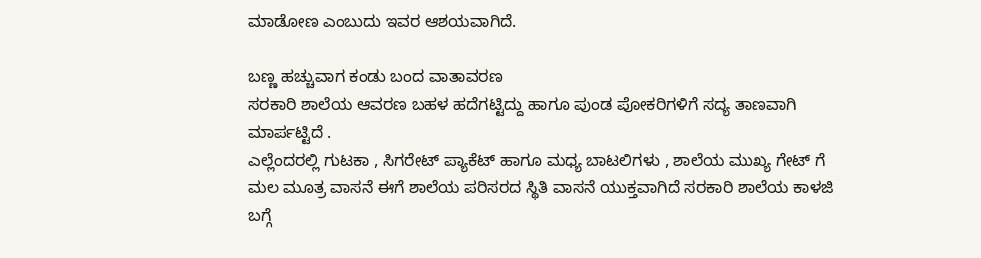ಮಾಡೋಣ ಎಂಬುದು ಇವರ ಆಶಯವಾಗಿದೆ.

ಬಣ್ಣ ಹಚ್ಚುವಾಗ ಕಂಡು ಬಂದ ವಾತಾವರಣ
ಸರಕಾರಿ ಶಾಲೆಯ ಆವರಣ ಬಹಳ ಹದೆಗಟ್ಟಿದ್ದು ಹಾಗೂ ಪುಂಡ ಪೋಕರಿಗಳಿಗೆ ಸದ್ಯ ತಾಣವಾಗಿ ಮಾರ್ಪಟ್ಟಿದೆ .
ಎಲ್ಲೆಂದರಲ್ಲಿ ಗುಟಕಾ , ಸಿಗರೇಟ್ ಪ್ಯಾಕೆಟ್ ಹಾಗೂ ಮಧ್ಯ ಬಾಟಲಿಗಳು , ಶಾಲೆಯ ಮುಖ್ಯ ಗೇಟ್ ಗೆ ಮಲ ಮೂತ್ರ ವಾಸನೆ ಈಗೆ ಶಾಲೆಯ ಪರಿಸರದ ಸ್ಥಿತಿ ವಾಸನೆ ಯುಕ್ತವಾಗಿದೆ ಸರಕಾರಿ ಶಾಲೆಯ ಕಾಳಜಿ ಬಗ್ಗೆ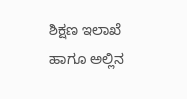ಶಿಕ್ಷಣ ಇಲಾಖೆ ಹಾಗೂ ಅಲ್ಲಿನ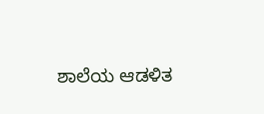ಶಾಲೆಯ ಆಡಳಿತ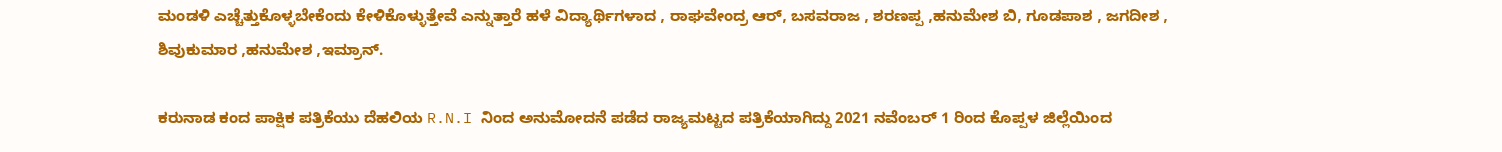ಮಂಡಳಿ ಎಚ್ಚೆತ್ತುಕೊಳ್ಳಬೇಕೆಂದು ಕೇಳಿಕೊಳ್ಳುತ್ತೇವೆ ಎನ್ನುತ್ತಾರೆ ಹಳೆ ವಿದ್ಯಾರ್ಥಿಗಳಾದ , ರಾಘವೇಂದ್ರ ಆರ್, ಬಸವರಾಜ , ಶರಣಪ್ಪ ,ಹನುಮೇಶ ಬಿ, ಗೂಡಪಾಶ , ಜಗದೀಶ , ಶಿವುಕುಮಾರ ,ಹನುಮೇಶ ,ಇಮ್ರಾನ್.

ಕರುನಾಡ ಕಂದ ಪಾಕ್ಷಿಕ ಪತ್ರಿಕೆಯು ದೆಹಲಿಯ R.N.I ನಿಂದ ಅನುಮೋದನೆ ಪಡೆದ ರಾಜ್ಯಮಟ್ಟದ ಪತ್ರಿಕೆಯಾಗಿದ್ದು 2021 ನವೆಂಬರ್ 1 ರಿಂದ ಕೊಪ್ಪಳ ಜಿಲ್ಲೆಯಿಂದ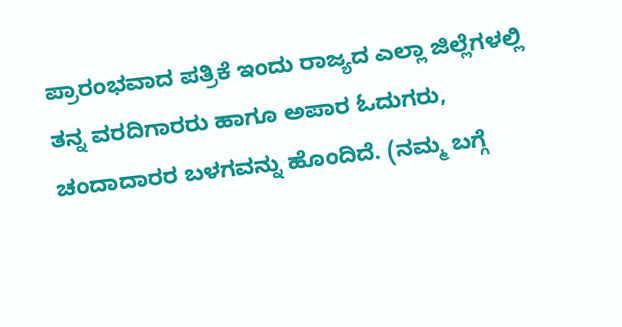ಪ್ರಾರಂಭವಾದ ಪತ್ರಿಕೆ ಇಂದು ರಾಜ್ಯದ ಎಲ್ಲಾ ಜಿಲ್ಲೆಗಳಲ್ಲಿ ತನ್ನ ವರದಿಗಾರರು ಹಾಗೂ ಅಪಾರ ಓದುಗರು, ಚಂದಾದಾರರ ಬಳಗವನ್ನು ಹೊಂದಿದೆ. (ನಮ್ಮ ಬಗ್ಗೆ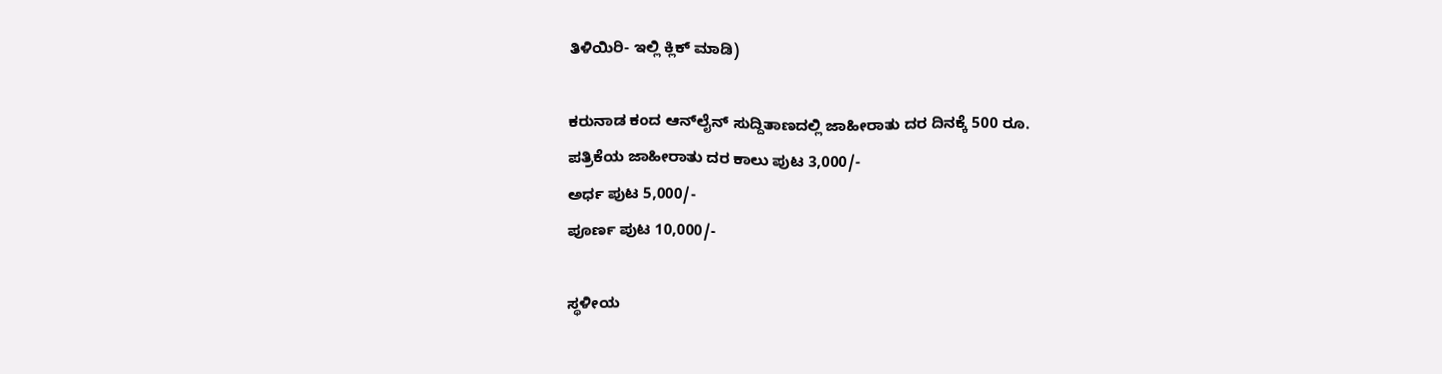ತಿಳಿಯಿರಿ- ಇಲ್ಲಿ ಕ್ಲಿಕ್‌ ಮಾಡಿ)

ಕರುನಾಡ ಕಂದ ಆನ್‌ಲೈನ್‌ ಸುದ್ದಿತಾಣದಲ್ಲಿ ಜಾಹೀರಾತು ದರ ದಿನಕ್ಕೆ 500 ರೂ.
ಪತ್ರಿಕೆಯ ಜಾಹೀರಾತು ದರ ಕಾಲು ಪುಟ 3,000/-
ಅರ್ಧ ಪುಟ 5,000/-
ಪೂರ್ಣ ಪುಟ 10,000/-

ಸ್ಥಳೀಯ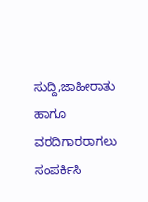ಸುದ್ದಿ,ಜಾಹೀರಾತು ಹಾಗೂ ವರದಿಗಾರರಾಗಲು ಸಂಪರ್ಕಿಸಿ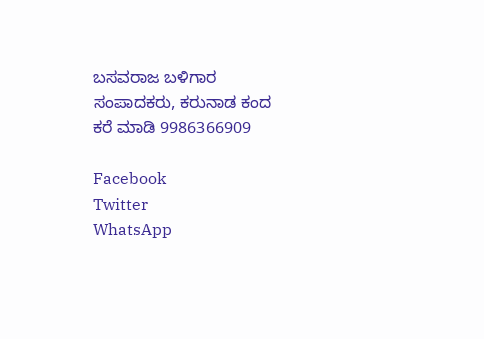ಬಸವರಾಜ ಬಳಿಗಾರ
ಸಂಪಾದಕರು, ಕರುನಾಡ ಕಂದ
ಕರೆ ಮಾಡಿ 9986366909

Facebook
Twitter
WhatsApp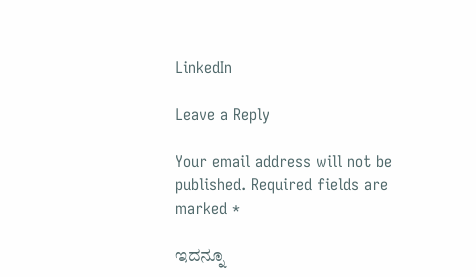LinkedIn

Leave a Reply

Your email address will not be published. Required fields are marked *

ಇದನ್ನೂ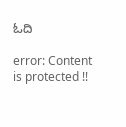ಓದಿ

error: Content is protected !!